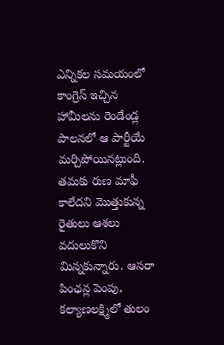ఎన్నికల సమయంలో కాంగ్రెస్ ఇచ్చిన హామీలను రెండేండ్ల పాలనలో ఆ పార్టీయే మర్చిపోయినట్లుంది. తమకు రుణ మాఫీ కాలేదని మొత్తుకున్న రైతులు ఆశలు వదులుకొని మిన్నకున్నారు. ఆసరా పింఛన్ల పెంపు, కల్యాణలక్ష్మిలో తులం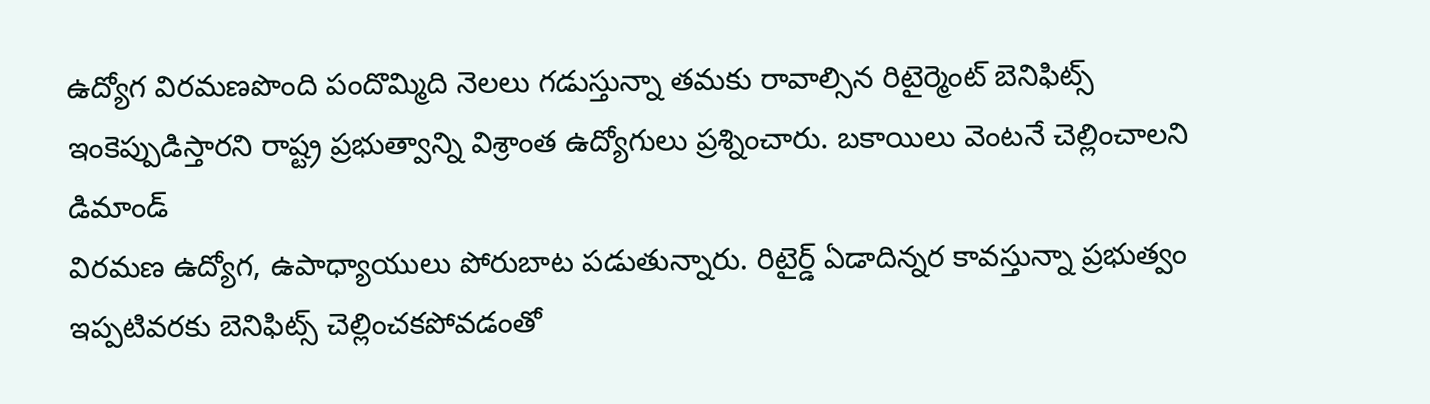ఉద్యోగ విరమణపొంది పందొమ్మిది నెలలు గడుస్తున్నా తమకు రావాల్సిన రిటైర్మెంట్ బెనిఫిట్స్ ఇంకెప్పుడిస్తారని రాష్ట్ర ప్రభుత్వాన్ని విశ్రాంత ఉద్యోగులు ప్రశ్నించారు. బకాయిలు వెంటనే చెల్లించాలని డిమాండ్
విరమణ ఉద్యోగ, ఉపాధ్యాయులు పోరుబాట పడుతున్నారు. రిటైర్డ్ ఏడాదిన్నర కావస్తున్నా ప్రభుత్వం ఇప్పటివరకు బెనిఫిట్స్ చెల్లించకపోవడంతో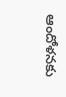ఆందోళనకు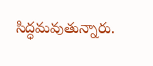సిద్ధమవుతున్నారు.